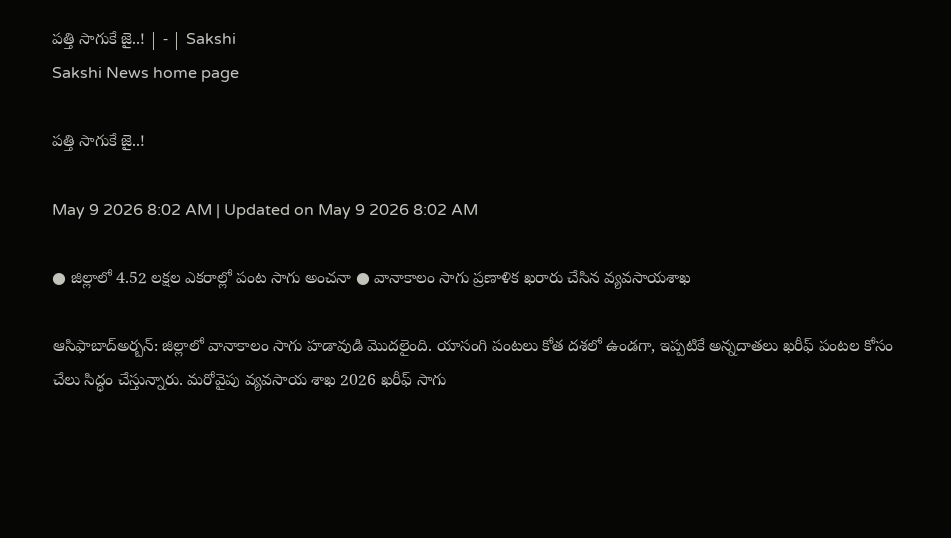పత్తి సాగుకే జై..! | - | Sakshi
Sakshi News home page

పత్తి సాగుకే జై..!

May 9 2026 8:02 AM | Updated on May 9 2026 8:02 AM

● జిల్లాలో 4.52 లక్షల ఎకరాల్లో పంట సాగు అంచనా ● వానాకాలం సాగు ప్రణాళిక ఖరారు చేసిన వ్యవసాయశాఖ

ఆసిఫాబాద్‌అర్బన్‌: జిల్లాలో వానాకాలం సాగు హడావుడి మొదలైంది. యాసంగి పంటలు కోత దశలో ఉండగా, ఇప్పటికే అన్నదాతలు ఖరీఫ్‌ పంటల కోసం చేలు సిద్ధం చేస్తున్నారు. మరోవైపు వ్యవసాయ శాఖ 2026 ఖరీఫ్‌ సాగు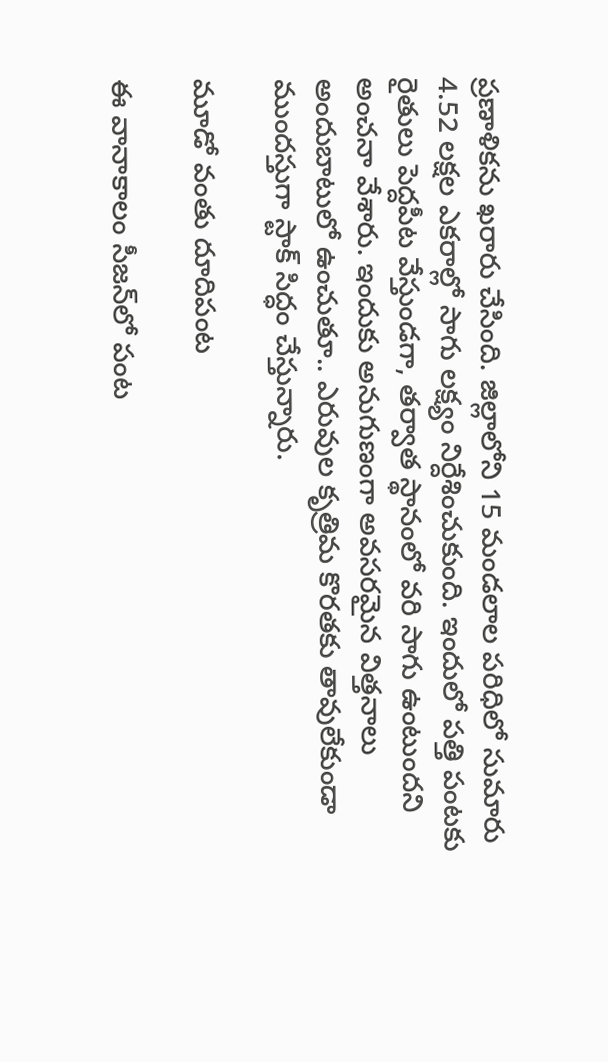ప్రణాళికను ఖరారు చేసింది. జిల్లాలోని 15 మండలాల పరిధిలో సుమారు 4.52 లక్షల ఎకరాల్లో సాగు లక్ష్యం నిర్దేశించుకుంది. ఇందులో పత్తి పంటకు రైతులు పెద్దపీట వేస్తుండగా, తర్వాత స్థానంలో వరి సాగు ఉంటుందని అంచనా వేశారు. ఇందుకు అనుగుణంగా అవసరమైన విత్తనాలు అందుబాటులో ఉంచుతూ.. ఎరువుల కృత్రిమ కొరతకు తావులేకుండా ముందస్తుగా స్టాక్‌ సిద్ధం చేస్తున్నారు.

మూడో వంతు దూదిపంట

ఈ వానాకాలం సీజన్‌లో పంట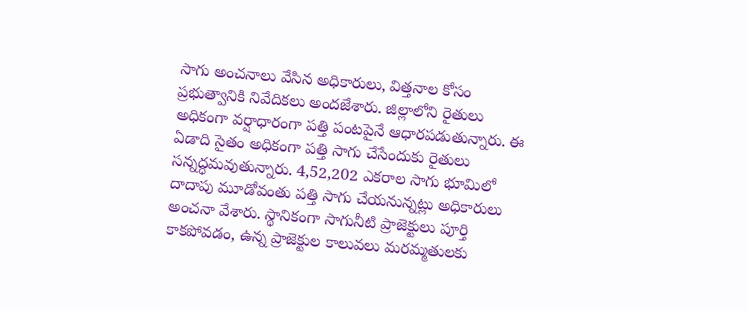సాగు అంచనాలు వేసిన అధికారులు, విత్తనాల కోసం ప్రభుత్వానికి నివేదికలు అందజేశారు. జిల్లాలోని రైతులు అధికంగా వర్షాధారంగా పత్తి పంటపైనే ఆధారపడుతున్నారు. ఈ ఏడాది సైతం అధికంగా పత్తి సాగు చేసేందుకు రైతులు సన్నద్ధమవుతున్నారు. 4,52,202 ఎకరాల సాగు భూమిలో దాదాపు మూడోవంతు పత్తి సాగు చేయనున్నట్లు అధికారులు అంచనా వేశారు. స్థానికంగా సాగునీటి ప్రాజెక్టులు పూర్తి కాకపోవడం, ఉన్న ప్రాజెక్టుల కాలువలు మరమ్మతులకు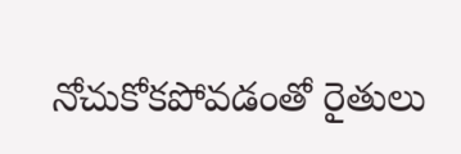నోచుకోకపోవడంతో రైతులు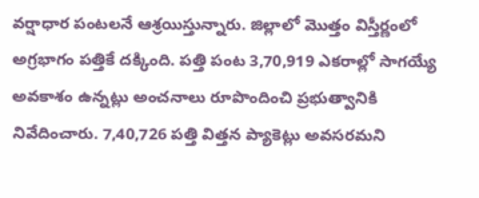వర్షాధార పంటలనే ఆశ్రయిస్తున్నారు. జిల్లాలో మొత్తం విస్తీర్ణంలో అగ్రభాగం పత్తికే దక్కింది. పత్తి పంట 3,70,919 ఎకరాల్లో సాగయ్యే అవకాశం ఉన్నట్లు అంచనాలు రూపొందించి ప్రభుత్వానికి నివేదించారు. 7,40,726 పత్తి విత్తన ప్యాకెట్లు అవసరమని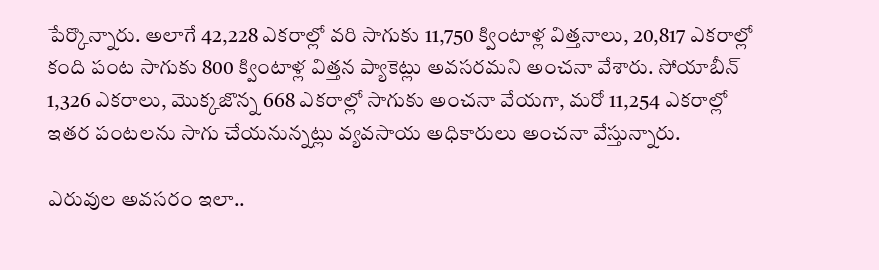పేర్కొన్నారు. అలాగే 42,228 ఎకరాల్లో వరి సాగుకు 11,750 క్వింటాళ్ల విత్తనాలు, 20,817 ఎకరాల్లో కంది పంట సాగుకు 800 క్వింటాళ్ల విత్తన ప్యాకెట్లు అవసరమని అంచనా వేశారు. సోయాబీన్‌ 1,326 ఎకరాలు, మొక్కజొన్న 668 ఎకరాల్లో సాగుకు అంచనా వేయగా, మరో 11,254 ఎకరాల్లో ఇతర పంటలను సాగు చేయనున్నట్లు వ్యవసాయ అధికారులు అంచనా వేస్తున్నారు.

ఎరువుల అవసరం ఇలా..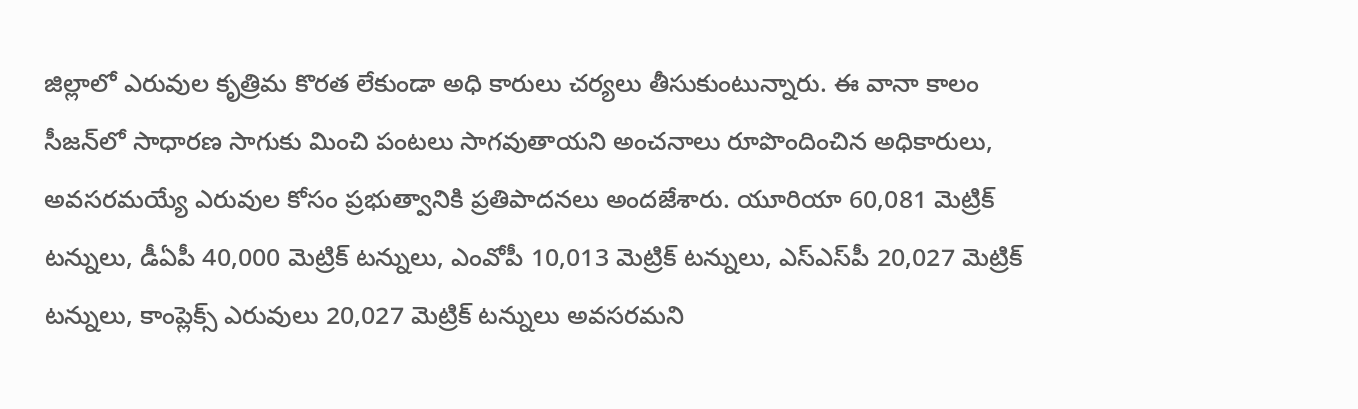జిల్లాలో ఎరువుల కృత్రిమ కొరత లేకుండా అధి కారులు చర్యలు తీసుకుంటున్నారు. ఈ వానా కాలం సీజన్‌లో సాధారణ సాగుకు మించి పంటలు సాగవుతాయని అంచనాలు రూపొందించిన అధికారులు, అవసరమయ్యే ఎరువుల కోసం ప్రభుత్వానికి ప్రతిపాదనలు అందజేశారు. యూరియా 60,081 మెట్రిక్‌ టన్నులు, డీఏపీ 40,000 మెట్రిక్‌ టన్నులు, ఎంవోపీ 10,013 మెట్రిక్‌ టన్నులు, ఎస్‌ఎస్‌పీ 20,027 మెట్రిక్‌ టన్నులు, కాంప్లెక్స్‌ ఎరువులు 20,027 మెట్రిక్‌ టన్నులు అవసరమని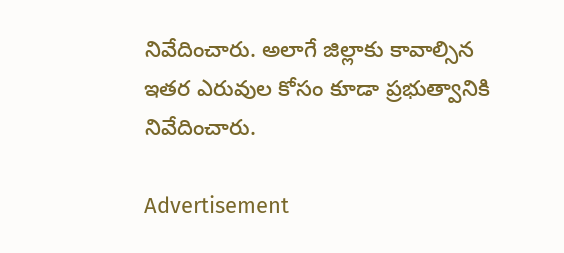నివేదించారు. అలాగే జిల్లాకు కావాల్సిన ఇతర ఎరువుల కోసం కూడా ప్రభుత్వానికి నివేదించారు.

Advertisement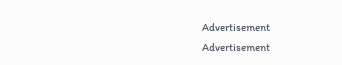Advertisement
Advertisement